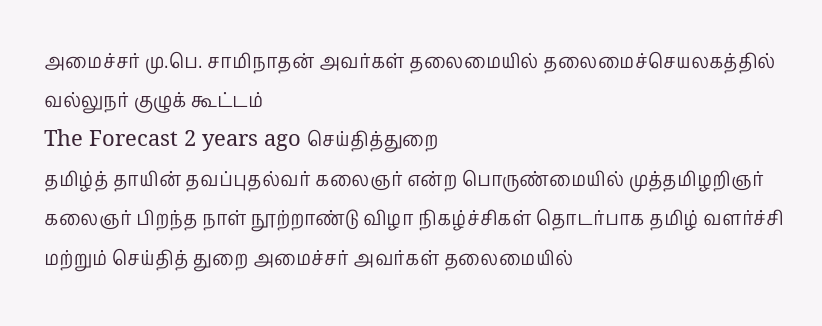அமைச்சர் மு.பெ. சாமிநாதன் அவர்கள் தலைமையில் தலைமைச்செயலகத்தில் வல்லுநர் குழுக் கூட்டம்
The Forecast 2 years ago செய்தித்துறை
தமிழ்த் தாயின் தவப்புதல்வர் கலைஞர் என்ற பொருண்மையில் முத்தமிழறிஞர் கலைஞர் பிறந்த நாள் நூற்றாண்டு விழா நிகழ்ச்சிகள் தொடர்பாக தமிழ் வளர்ச்சி மற்றும் செய்தித் துறை அமைச்சர் அவர்கள் தலைமையில்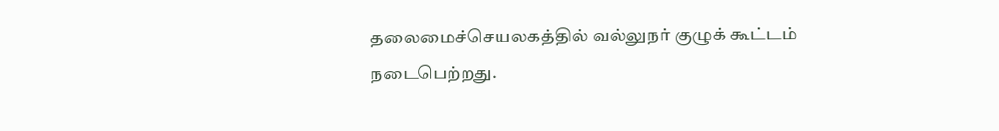தலைமைச்செயலகத்தில் வல்லுநர் குழுக் கூட்டம் நடைபெற்றது.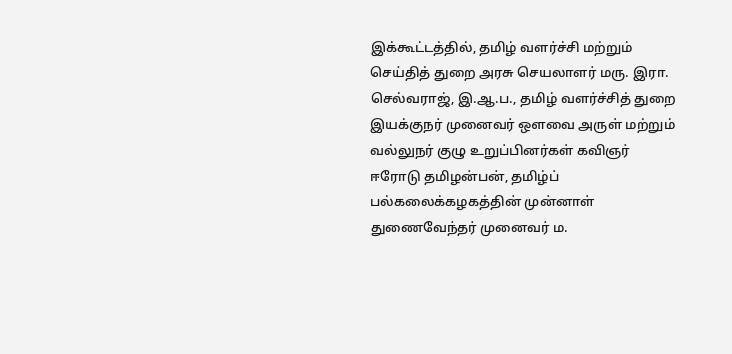இக்கூட்டத்தில், தமிழ் வளர்ச்சி மற்றும் செய்தித் துறை அரசு செயலாளர் மரு. இரா. செல்வராஜ், இ.ஆ.ப., தமிழ் வளர்ச்சித் துறை இயக்குநர் முனைவர் ஔவை அருள் மற்றும் வல்லுநர் குழு உறுப்பினர்கள் கவிஞர் ஈரோடு தமிழன்பன், தமிழ்ப் பல்கலைக்கழகத்தின் முன்னாள் துணைவேந்தர் முனைவர் ம.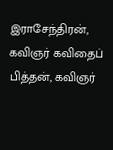இராசேந்திரன், கவிஞர் கவிதைப் பித்தன், கவிஞர்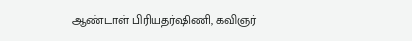ஆண்டாள் பிரியதர்ஷிணி, கவிஞர்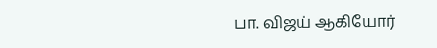பா. விஜய் ஆகியோர்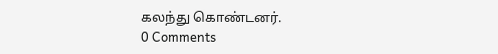கலந்து கொண்டனர்.
0 Comments